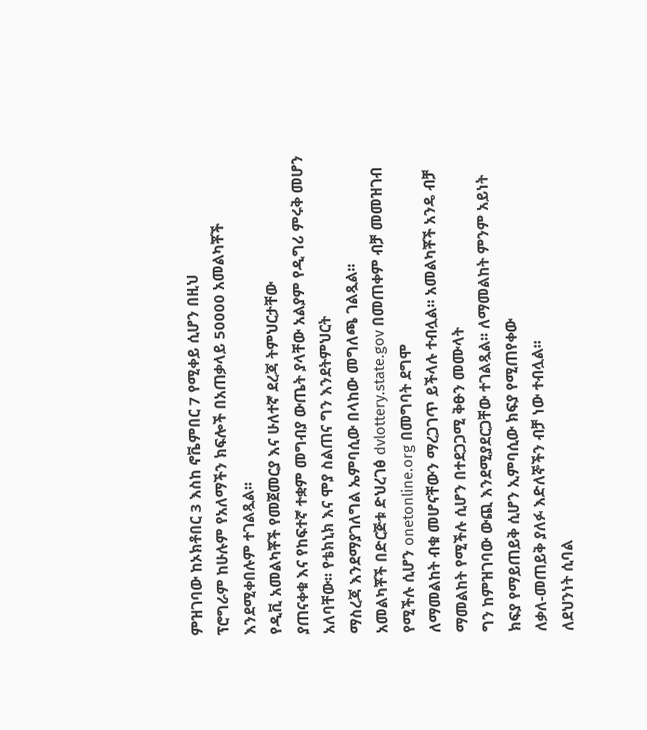ምዝገባው ከኦክቶበር 3 እስከ ኖቬምበር 7 የሚቀይ ሲሆን በዚህ
ፕሮግራም ከሁሉም የአለማችን ክፍሎች በአጠቃላይ 50000 አመልካቾች እንደሚቀበሉም ተገልጿል፡፡
የዲቪ አመልካቾች የመጀመርያ እና ሁለተኛ ደረጃ ትምህርታቸው
ያጠናቀቁ እና የከፍተኛ ተቋም መግብያ ውጤት ያላቸው አልያም የዲግሪ ምሩቅ መሆን አለባቸው፡፡ የቴክኒክ እና ሞያ ስልጠና ግን እንደትምህርት
ማስረጃ እንደማያገለግል ኤምባሲው በላከው መግለጫ ገልጿል፡፡
አመልካቾች በድርጅቱ ድህረገፅ dvlottery.state.gov በመጠቀም ብቻ መመዝገብ የሚችሉ ሲሆን onetonline.org በመግባት ደግሞ
ለማመልከት ብቁ መሆናቸውን ማረጋገጥ ይችላሉ ተብሏል፡፡ አመልካቾች አንዴ ብቻ ማመልከት የሚችሉ ሲሆን በተደጋጋሚ ቅፁን መሙላት
ግን ከምዝገባው ውጪ እንደሚያደርጋቸው ተገልጿል፡፡ ለማመልከት ምንም አይነት ክፍያ የማይጠይቅ ሲሆን ኢምባሲው ክፍያ የሚጠየቀው
ለቃለ-መጠይቅ ያለፉ እድለኞችን ብቻ ነው ተብሏል፡፡
ለደህንነት ሲባል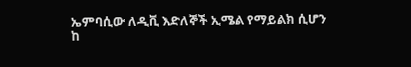ኤምባሲው ለዲቪ እድለኞች ኢሜል የማይልክ ሲሆን
ከ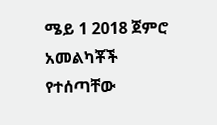ሜይ 1 2018 ጀምሮ አመልካቾች የተሰጣቸው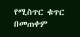የሚስጥር ቁጥር በመጠቀም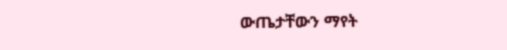ውጤታቸውን ማየት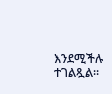እንደሚችሉ ተገልጿል፡፡